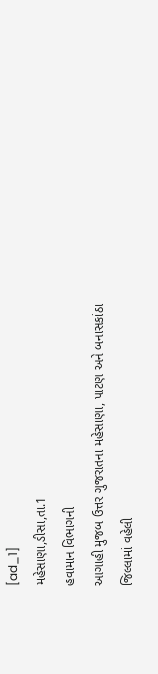[ad_1]
મહેસાણા,ડીસા,તા.1
હવામાન વિભાગની
આગાહી મુજબ ઉત્તર ગુજરાતના મહેસાણા, પાટણ અને બનાસકાંઠા
જિલ્લામાં વહેલી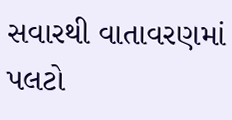સવારથી વાતાવરણમાં પલટો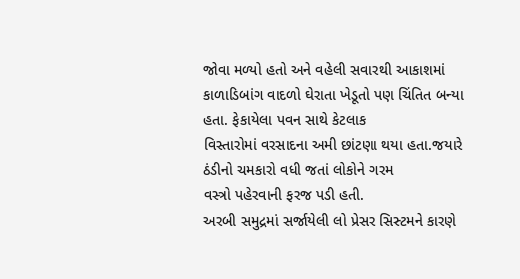જોવા મળ્યો હતો અને વહેલી સવારથી આકાશમાં
કાળાડિબાંગ વાદળો ઘેરાતા ખેડૂતો પણ ચિંતિત બન્યા હતા. ફેકાયેલા પવન સાથે કેટલાક
વિસ્તારોમાં વરસાદના અમી છાંટણા થયા હતા.જયારે ઠંડીનો ચમકારો વધી જતાં લોકોને ગરમ
વસ્ત્રો પહેરવાની ફરજ પડી હતી.
અરબી સમુદ્રમાં સર્જાયેલી લો પ્રેસર સિસ્ટમને કારણે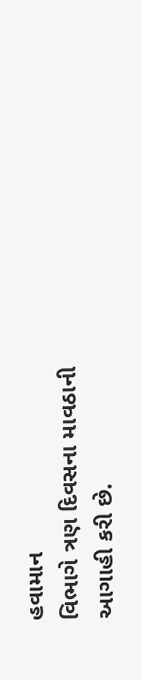હવામાન
વિભાગે ત્રણ દિવસના માવઠાની આગાહી કરી છે.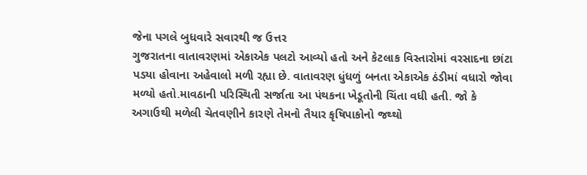જેના પગલે બુધવારે સવારથી જ ઉત્તર
ગુજરાતના વાતાવરણમાં એકાએક પલટો આવ્યો હતો અને કેટલાક વિસ્તારોમાં વરસાદના છાંટા
પડયા હોવાના અહેવાલો મળી રહ્યા છે. વાતાવરણ ધુંધળું બનતા એકાએક ઠંડીમાં વધારો જોવા
મળ્યો હતો.માવઠાની પરિસ્થિતી સર્જાતા આ પંથકના ખેડૂતોની ચિંતા વધી હતી. જો કે
અગાઉથી મળેલી ચેતવણીને કારણે તેમનો તૈયાર કૃષિપાકોનો જથ્થો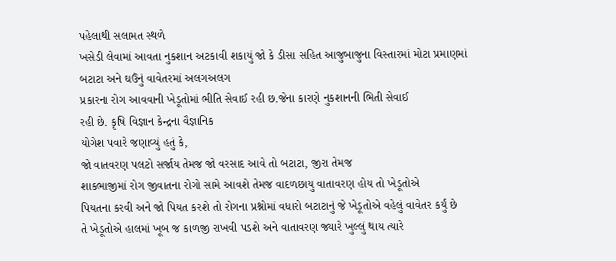પહેલાથી સલામત સ્થળે
ખસેડી લેવામાં આવતા નુકશાન અટકાવી શકાયું જો કે ડીસા સહિત આજુબાજુના વિસ્તારમાં મોટા પ્રમાણમાં
બટાટા અને ઘઉંનું વાવેતરમાં અલગઅલગ
પ્રકારના રોગ આવવાની ખેડૂતોમાં ભીતિ સેવાઈ રહી છ.જેના કારણે નુકશાનની ભિતી સેવાઈ
રહી છે. કૃષિ વિજ્ઞાન કેન્દ્રના વૈજ્ઞાનિક
યોગેશ પવારે જણાવ્યું હતું કે,
જો વાતવરણ પલટો સર્જાય તેમજ જો વરસાદ આવે તો બટાટા, જીરા તેમજ
શાકભાજીમાં રોગ જીવાતના રોગો સામે આવશે તેમજ વાદળછાયુ વાતાવરણ હોય તો ખેડૂતોએ
પિયતના કરવી અને જો પિયત કરશે તો રોગના પ્રશ્નોમાં વધારો બટાટાનું જે ખેડૂતોએ વહેલું વાવેતર કર્યું છે
તે ખેડૂતોએ હાલમાં ખૂબ જ કાળજી રાખવી પડશે અને વાતાવરણ જ્યારે ખુલ્લું થાય ત્યારે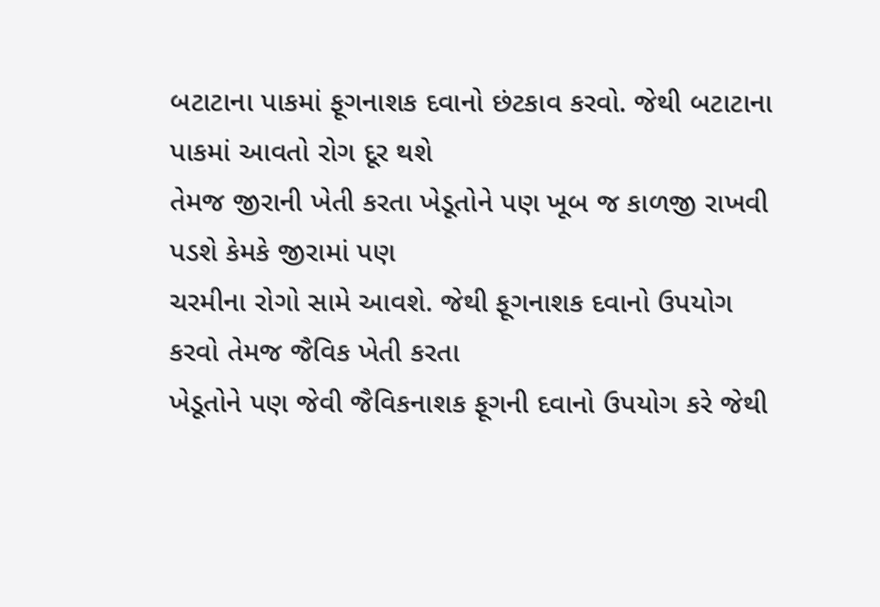બટાટાના પાકમાં ફૂગનાશક દવાનો છંટકાવ કરવો. જેથી બટાટાના પાકમાં આવતો રોગ દૂર થશે
તેમજ જીરાની ખેતી કરતા ખેડૂતોને પણ ખૂબ જ કાળજી રાખવી પડશે કેમકે જીરામાં પણ
ચરમીના રોગો સામે આવશે. જેથી ફૂગનાશક દવાનો ઉપયોગ કરવો તેમજ જૈવિક ખેતી કરતા
ખેડૂતોને પણ જેવી જૈવિકનાશક ફૂગની દવાનો ઉપયોગ કરે જેથી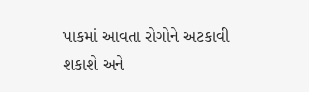પાકમાં આવતા રોગોને અટકાવી
શકાશે અને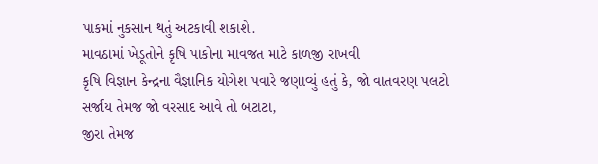પાકમાં નુકસાન થતું અટકાવી શકાશે.
માવઠામાં ખેડૂતોને કૃષિ પાકોના માવજત માટે કાળજી રાખવી
કૃષિ વિજ્ઞાન કેન્દ્રના વૈજ્ઞાનિક યોગેશ પવારે જણાવ્યું હતું કે, જો વાતવરણ પલટો
સર્જાય તેમજ જો વરસાદ આવે તો બટાટા,
જીરા તેમજ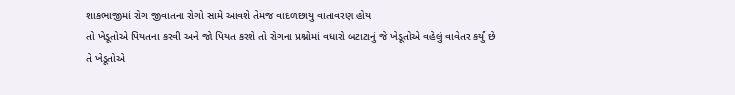શાકભાજીમાં રોગ જીવાતના રોગો સામે આવશે તેમજ વાદળછાયુ વાતાવરણ હોય
તો ખેડૂતોએ પિયતના કરવી અને જો પિયત કરશે તો રોગના પ્રશ્નોમાં વધારો બટાટાનું જે ખેડૂતોએ વહેલું વાવેતર કર્યું છે
તે ખેડૂતોએ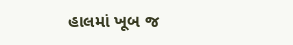હાલમાં ખૂબ જ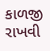કાળજી રાખવી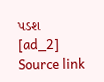પડશ
[ad_2]
Source link